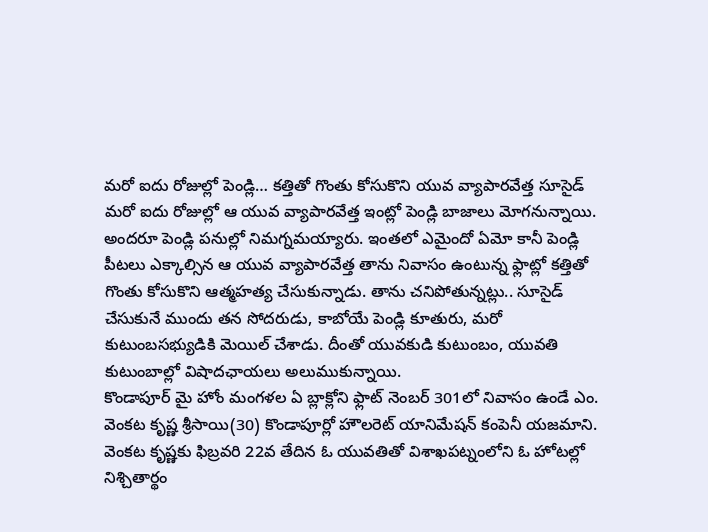మరో ఐదు రోజుల్లో పెండ్లి… కత్తితో గొంతు కోసుకొని యువ వ్యాపారవేత్త సూసైడ్
మరో ఐదు రోజుల్లో ఆ యువ వ్యాపారవేత్త ఇంట్లో పెండ్లి బాజాలు మోగనున్నాయి. అందరూ పెండ్లి పనుల్లో నిమగ్నమయ్యారు. ఇంతలో ఎమైందో ఏమో కానీ పెండ్లి పీటలు ఎక్కాల్సిన ఆ యువ వ్యాపారవేత్త తాను నివాసం ఉంటున్న ఫ్లాట్లో కత్తితో గొంతు కోసుకొని ఆత్మహత్య చేసుకున్నాడు. తాను చనిపోతున్నట్లు.. సూసైడ్ చేసుకునే ముందు తన సోదరుడు, కాబోయే పెండ్లి కూతురు, మరో కుటుంబసభ్యుడికి మెయిల్ చేశాడు. దీంతో యువకుడి కుటుంబం, యువతి కుటుంబాల్లో విషాదఛాయలు అలుముకున్నాయి.
కొండాపూర్ మై హోం మంగళల ఏ బ్లాక్లోని ఫ్లాట్ నెంబర్ 301లో నివాసం ఉండే ఎం. వెంకట కృష్ణ శ్రీసాయి(30) కొండాపూర్లో హౌలరెట్ యానిమేషన్ కంపెనీ యజమాని. వెంకట కృష్ణకు ఫిబ్రవరి 22వ తేదిన ఓ యువతితో విశాఖపట్నంలోని ఓ హోటల్లో నిశ్చితార్థం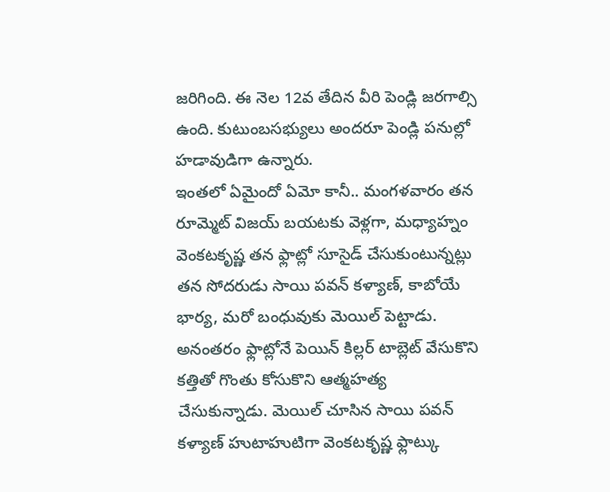జరిగింది. ఈ నెల 12వ తేదిన వీరి పెండ్లి జరగాల్సి ఉంది. కుటుంబసభ్యులు అందరూ పెండ్లి పనుల్లో హడావుడిగా ఉన్నారు.
ఇంతలో ఏమైందో ఏమో కానీ.. మంగళవారం తన రూమ్మెట్ విజయ్ బయటకు వెళ్లగా, మధ్యాహ్నం వెంకటకృష్ణ తన ఫ్లాట్లో సూసైడ్ చేసుకుంటున్నట్లు తన సోదరుడు సాయి పవన్ కళ్యాణ్, కాబోయే భార్య, మరో బంధువుకు మెయిల్ పెట్టాడు. అనంతరం ఫ్లాట్లోనే పెయిన్ కిల్లర్ టాబ్లెట్ వేసుకొని కత్తితో గొంతు కోసుకొని ఆత్మహత్య చేసుకున్నాడు. మెయిల్ చూసిన సాయి పవన్ కళ్యాణ్ హుటాహుటిగా వెంకటకృష్ణ ఫ్లాట్కు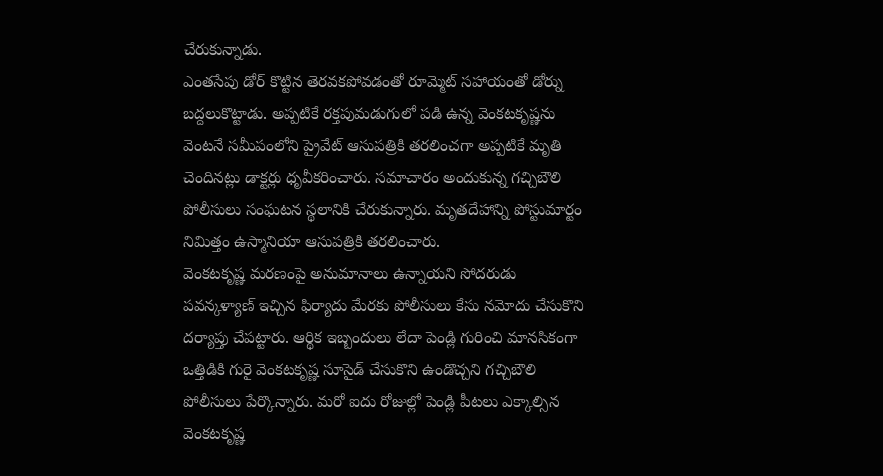చేరుకున్నాడు.
ఎంతసేపు డోర్ కొట్టిన తెరవకపోవడంతో రూమ్మెట్ సహాయంతో డోర్ను బద్దలుకొట్టాడు. అప్పటికే రక్తపుమడుగులో పడి ఉన్న వెంకటకృష్ణను వెంటనే సమీపంలోని ప్రైవేట్ ఆసుపత్రికి తరలించగా అప్పటికే మృతి చెందినట్లు డాక్టర్లు ధృవీకరించారు. సమాచారం అందుకున్న గచ్చిబౌలి పోలీసులు సంఘటన స్థలానికి చేరుకున్నారు. మృతదేహాన్ని పోస్టుమార్టం నిమిత్తం ఉస్మానియా ఆసుపత్రికి తరలించారు.
వెంకటకృష్ణ మరణంపై అనుమానాలు ఉన్నాయని సోదరుడు పవన్కళ్యాణ్ ఇచ్చిన ఫిర్యాదు మేరకు పోలీసులు కేసు నమోదు చేసుకొని దర్యాప్తు చేపట్టారు. ఆర్థిక ఇబ్బందులు లేదా పెండ్లి గురించి మానసికంగా ఒత్తిడికి గురై వెంకటకృష్ణ సూసైడ్ చేసుకొని ఉండొచ్చని గచ్చిబౌలి పోలీసులు పేర్కొన్నారు. మరో ఐదు రోజుల్లో పెండ్లి పీటలు ఎక్కాల్సిన వెంకటకృష్ణ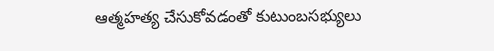ఆత్మహత్య చేసుకోవడంతో కుటుంబసభ్యులు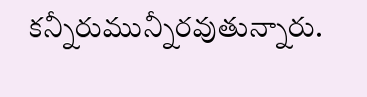కన్నీరుమున్నీరవుతున్నారు.